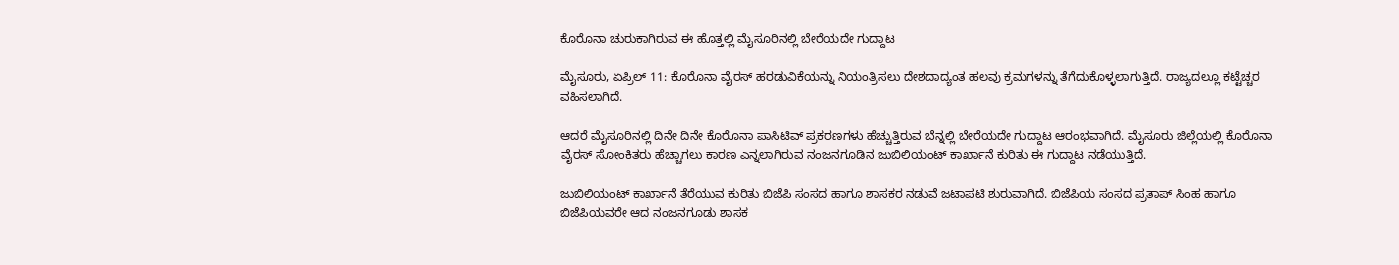ಕೊರೊನಾ ಚುರುಕಾಗಿರುವ ಈ ಹೊತ್ತಲ್ಲಿ ಮೈಸೂರಿನಲ್ಲಿ ಬೇರೆಯದೇ ಗುದ್ದಾಟ

ಮೈಸೂರು, ಏಪ್ರಿಲ್ 11: ಕೊರೊನಾ ವೈರಸ್ ಹರಡುವಿಕೆಯನ್ನು ನಿಯಂತ್ರಿಸಲು ದೇಶದಾದ್ಯಂತ ಹಲವು ಕ್ರಮಗಳನ್ನು ತೆಗೆದುಕೊಳ್ಳಲಾಗುತ್ತಿದೆ. ರಾಜ್ಯದಲ್ಲೂ ಕಟ್ಟೆಚ್ಚರ ವಹಿಸಲಾಗಿದೆ.

ಆದರೆ ಮೈಸೂರಿನಲ್ಲಿ ದಿನೇ ದಿನೇ ಕೊರೊನಾ ಪಾಸಿಟಿವ್ ಪ್ರಕರಣಗಳು ಹೆಚ್ಚುತ್ತಿರುವ ಬೆನ್ನಲ್ಲಿ ಬೇರೆಯದೇ ಗುದ್ದಾಟ ಆರಂಭವಾಗಿದೆ. ಮೈಸೂರು ಜಿಲ್ಲೆಯಲ್ಲಿ ಕೊರೊನಾ ವೈರಸ್ ಸೋಂಕಿತರು ಹೆಚ್ಚಾಗಲು ಕಾರಣ ಎನ್ನಲಾಗಿರುವ ನಂಜನಗೂಡಿನ ಜುಬಿಲಿಯಂಟ್ ಕಾರ್ಖಾನೆ ಕುರಿತು ಈ ಗುದ್ದಾಟ ನಡೆಯುತ್ತಿದೆ.

ಜುಬಿಲಿಯಂಟ್ ಕಾರ್ಖಾನೆ ತೆರೆಯುವ ಕುರಿತು ಬಿಜೆಪಿ ಸಂಸದ ಹಾಗೂ ಶಾಸಕರ ನಡುವೆ ಜಟಾಪಟಿ ಶುರುವಾಗಿದೆ. ಬಿಜೆಪಿಯ ಸಂಸದ ಪ್ರತಾಪ್ ಸಿಂಹ ಹಾಗೂ ಬಿಜೆಪಿಯವರೇ ಆದ ನಂಜನಗೂಡು ಶಾಸಕ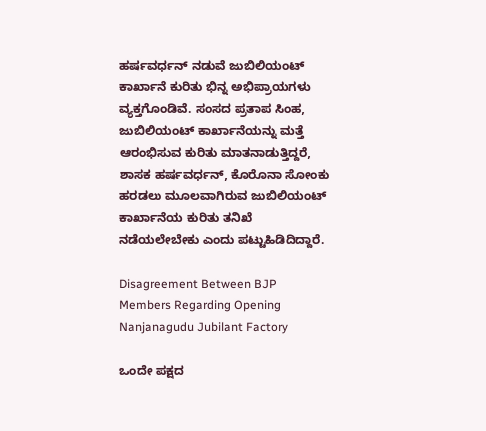ಹರ್ಷವರ್ಧನ್ ನಡುವೆ ಜುಬಿಲಿಯಂಟ್ ಕಾರ್ಖಾನೆ ಕುರಿತು ಭಿನ್ನ ಅಭಿಪ್ರಾಯಗಳು ವ್ಯಕ್ತಗೊಂಡಿವೆ. ಸಂಸದ ಪ್ರತಾಪ ಸಿಂಹ, ಜುಬಿಲಿಯಂಟ್ ಕಾರ್ಖಾನೆಯನ್ನು ಮತ್ತೆ ಆರಂಭಿಸುವ ಕುರಿತು ಮಾತನಾಡುತ್ತಿದ್ದರೆ, ಶಾಸಕ ಹರ್ಷವರ್ಧನ್, ಕೊರೊನಾ ಸೋಂಕು ಹರಡಲು ಮೂಲವಾಗಿರುವ ಜುಬಿಲಿಯಂಟ್ ಕಾರ್ಖಾನೆಯ ಕುರಿತು ತನಿಖೆ ನಡೆಯಲೇಬೇಕು ಎಂದು ಪಟ್ಟುಹಿಡಿದಿದ್ದಾರೆ.

Disagreement Between BJP Members Regarding Opening Nanjanagudu Jubilant Factory

ಒಂದೇ ಪಕ್ಷದ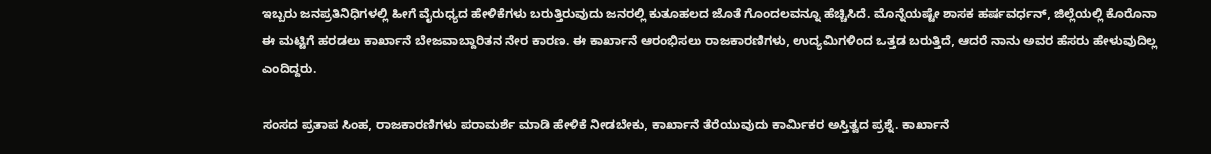ಇಬ್ಬರು ಜನಪ್ರತಿನಿಧಿಗಳಲ್ಲಿ ಹೀಗೆ ವೈರುಧ್ಯದ ಹೇಳಿಕೆಗಳು ಬರುತ್ತಿರುವುದು ಜನರಲ್ಲಿ ಕುತೂಹಲದ ಜೊತೆ ಗೊಂದಲವನ್ನೂ ಹೆಚ್ಚಿಸಿದೆ. ಮೊನ್ನೆಯಷ್ಟೇ ಶಾಸಕ ಹರ್ಷವರ್ಧನ್, ಜಿಲ್ಲೆಯಲ್ಲಿ ಕೊರೊನಾ ಈ ಮಟ್ಟಿಗೆ ಹರಡಲು ಕಾರ್ಖಾನೆ ಬೇಜವಾಬ್ದಾರಿತನ ನೇರ ಕಾರಣ. ಈ ಕಾರ್ಖಾನೆ ಆರಂಭಿಸಲು ರಾಜಕಾರಣಿಗಳು, ಉದ್ಯಮಿಗಳಿಂದ ಒತ್ತಡ ಬರುತ್ತಿದೆ, ಆದರೆ ನಾನು ಅವರ ಹೆಸರು ಹೇಳುವುದಿಲ್ಲ ಎಂದಿದ್ದರು.

ಸಂಸದ ಪ್ರತಾಪ ಸಿಂಹ, ರಾಜಕಾರಣಿಗಳು ಪರಾಮರ್ಶೆ ಮಾಡಿ ಹೇಳಿಕೆ ನೀಡಬೇಕು, ಕಾರ್ಖಾನೆ ತೆರೆಯುವುದು ಕಾರ್ಮಿಕರ ಅಸ್ತಿತ್ವದ ಪ್ರಶ್ನೆ. ಕಾರ್ಖಾನೆ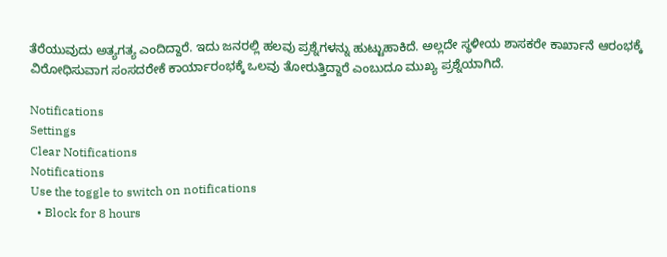ತೆರೆಯುವುದು ಅತ್ಯಗತ್ಯ ಎಂದಿದ್ದಾರೆ. ಇದು ಜನರಲ್ಲಿ ಹಲವು ಪ್ರಶ್ನೆಗಳನ್ನು ಹುಟ್ಟುಹಾಕಿದೆ. ಅಲ್ಲದೇ ಸ್ಥಳೀಯ ಶಾಸಕರೇ ಕಾರ್ಖಾನೆ ಆರಂಭಕ್ಕೆ ವಿರೋಧಿಸುವಾಗ ಸಂಸದರೇಕೆ ಕಾರ್ಯಾರಂಭಕ್ಕೆ ಒಲವು ತೋರುತ್ತಿದ್ದಾರೆ ಎಂಬುದೂ ಮುಖ್ಯ ಪ್ರಶ್ನೆಯಾಗಿದೆ.

Notifications
Settings
Clear Notifications
Notifications
Use the toggle to switch on notifications
  • Block for 8 hours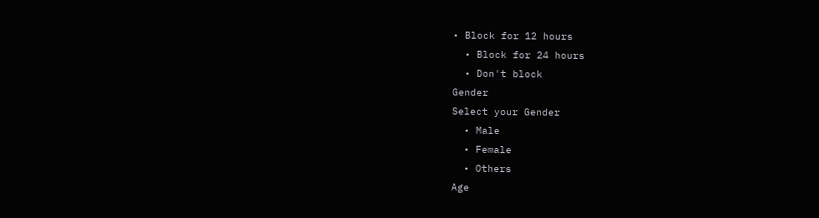• Block for 12 hours
  • Block for 24 hours
  • Don't block
Gender
Select your Gender
  • Male
  • Female
  • Others
Age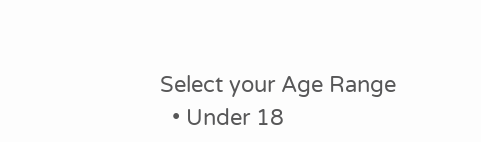Select your Age Range
  • Under 18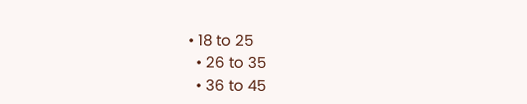• 18 to 25
  • 26 to 35
  • 36 to 45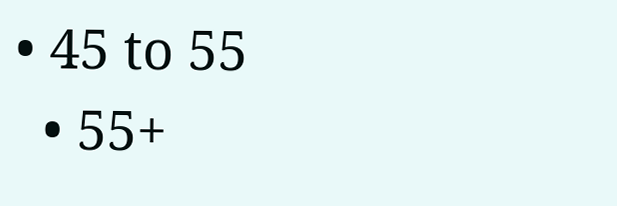• 45 to 55
  • 55+